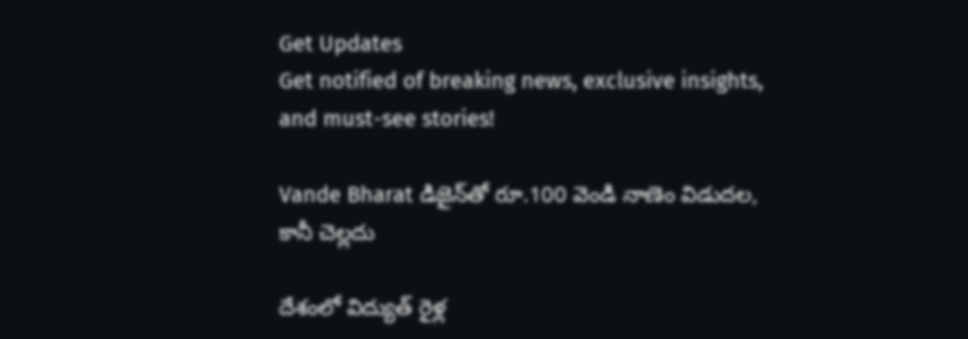Get Updates
Get notified of breaking news, exclusive insights, and must-see stories!

Vande Bharat డిజైన్‌తో రూ.100 వెండి నాణెం విడుదల, కానీ చెల్లదు

దేశంలో విద్యుత్‌ రైళ్ల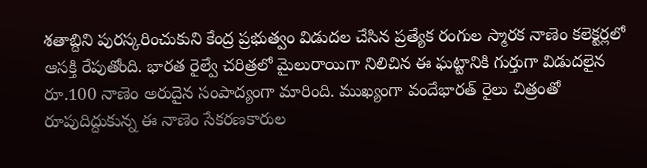శతాబ్దిని పురస్కరించుకుని కేంద్ర ప్రభుత్వం విడుదల చేసిన ప్రత్యేక రంగుల స్మారక నాణెం కలెక్టర్లలో ఆసక్తి రేపుతోంది. భారత రైల్వే చరిత్రలో మైలురాయిగా నిలిచిన ఈ ఘట్టానికి గుర్తుగా విడుదలైన రూ.100 నాణెం అరుదైన సంపాద్యంగా మారింది. ముఖ్యంగా వందేభారత్‌ రైలు చిత్రంతో రూపుదిద్దుకున్న ఈ నాణెం సేకరణకారుల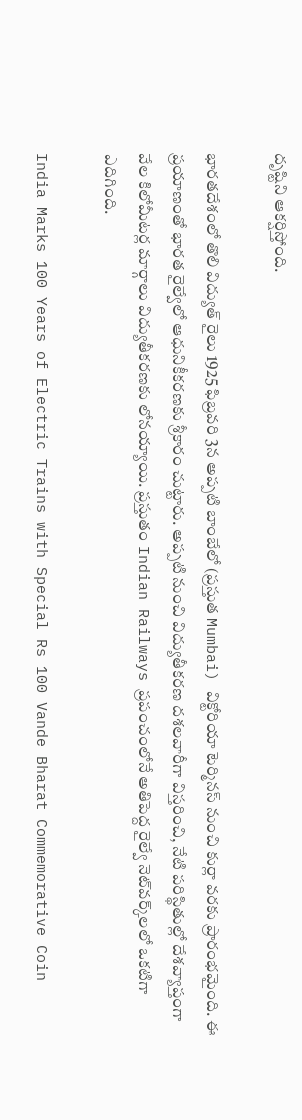దృష్టిని ఆకర్షిస్తోంది.

భారతదేశంలో తొలి విద్యుత్‌ రైలు 1925 ఫిబ్రవరి 3న అప్పటి బాంబేలో (ప్రస్తుత Mumbai) విక్టోరియా టెర్మినస్‌ నుంచి కుర్లా వరకు ప్రారంభమైంది. ఈ ప్రయాణంతో భారత రైల్వేలో ఆధునికీకరణకు శ్రీకారం చుట్టారు. అప్పటి నుంచి విద్యుతీకరణ దశలవారీగా విస్తరించి, నేటి పరిస్థితుల్లో దేశవ్యాప్తంగా వేల కిలోమీటర్ల మార్గాలు విద్యుతీకరణకు లోనయ్యాయి. ప్రస్తుతం Indian Railways ప్రపంచంలోనే అతిపెద్ద రైల్వే నెట్‌వర్క్‌లలో ఒకటిగా ఎదిగింది.

India Marks 100 Years of Electric Trains with Special Rs 100 Vande Bharat Commemorative Coin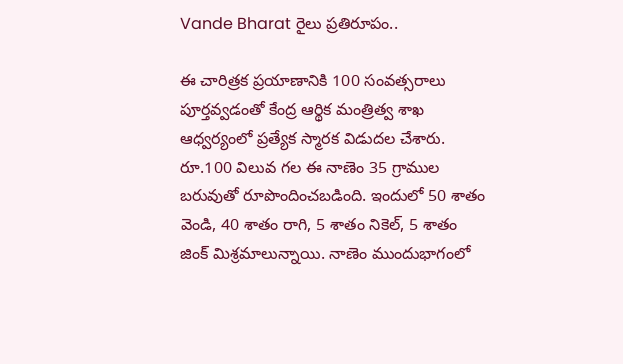Vande Bharat రైలు ప్రతిరూపం..

ఈ చారిత్రక ప్రయాణానికి 100 సంవత్సరాలు పూర్తవ్వడంతో కేంద్ర ఆర్థిక మంత్రిత్వ శాఖ ఆధ్వర్యంలో ప్రత్యేక స్మారక విడుదల చేశారు. రూ.100 విలువ గల ఈ నాణెం 35 గ్రాముల బరువుతో రూపొందించబడింది. ఇందులో 50 శాతం వెండి, 40 శాతం రాగి, 5 శాతం నికెల్‌, 5 శాతం జింక్‌ మిశ్రమాలున్నాయి. నాణెం ముందుభాగంలో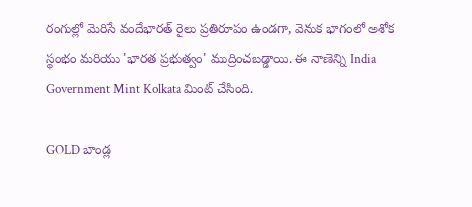రంగుల్లో మెరిసే వందేభారత్‌ రైలు ప్రతిరూపం ఉండగా, వెనుక భాగంలో అశోక స్థంభం మరియు 'భారత ప్రభుత్వం' ముద్రించబడ్డాయి. ఈ నాణెన్ని India Government Mint Kolkata మింట్‌ చేసింది.

GOLD బాండ్ల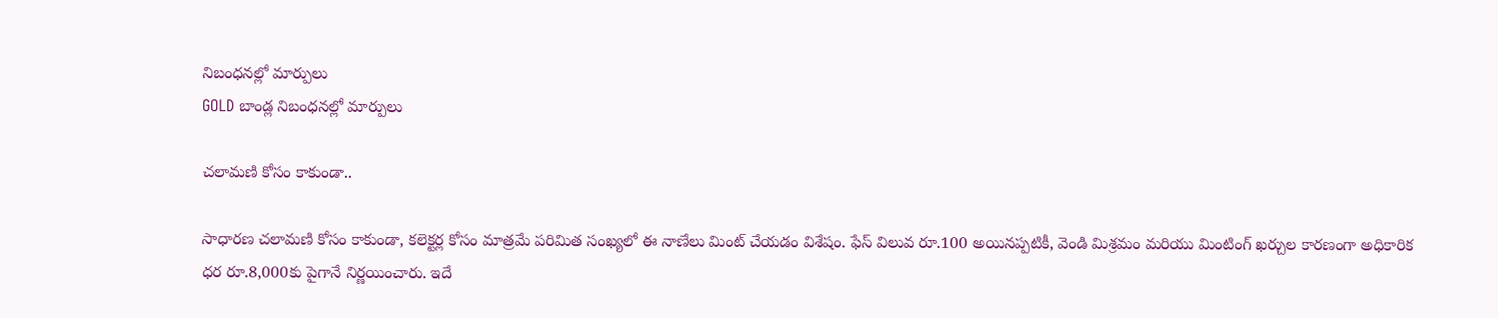నిబంధనల్లో మార్పులు
GOLD బాండ్ల నిబంధనల్లో మార్పులు

చలామణి కోసం కాకుండా..

సాధారణ చలామణి కోసం కాకుండా, కలెక్టర్ల కోసం మాత్రమే పరిమిత సంఖ్యలో ఈ నాణేలు మింట్ చేయడం విశేషం. ఫేస్ విలువ రూ.100 అయినప్పటికీ, వెండి మిశ్రమం మరియు మింటింగ్ ఖర్చుల కారణంగా అధికారిక ధర రూ.8,000కు పైగానే నిర్ణయించారు. ఇదే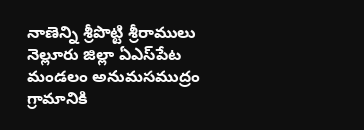నాణెన్ని శ్రీపొట్టి శ్రీరాములు నెల్లూరు జిల్లా ఏఎస్‌పేట మండలం అనుమసముద్రం గ్రామానికి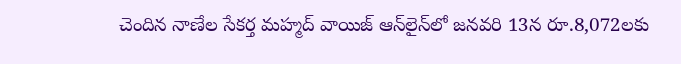చెందిన నాణేల సేకర్త మహ్మద్‌ వాయిజ్‌ ఆన్‌లైన్‌లో జనవరి 13న రూ.8,072లకు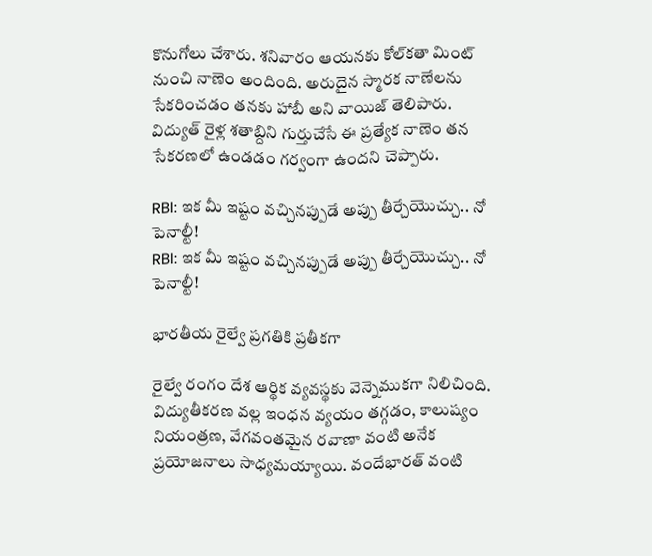కొనుగోలు చేశారు. శనివారం ఆయనకు కోల్‌కతా మింట్‌ నుంచి నాణెం అందింది. అరుదైన స్మారక నాణేలను సేకరించడం తనకు హాబీ అని వాయిజ్‌ తెలిపారు. విద్యుత్‌ రైళ్ల శతాబ్దిని గుర్తుచేసే ఈ ప్రత్యేక నాణెం తన సేకరణలో ఉండడం గర్వంగా ఉందని చెప్పారు.

RBI: ఇక మీ ఇష్టం వచ్చినప్పుడే అప్పు తీర్చేయొచ్చు.. నో పెనాల్టీ!
RBI: ఇక మీ ఇష్టం వచ్చినప్పుడే అప్పు తీర్చేయొచ్చు.. నో పెనాల్టీ!

భారతీయ రైల్వే ప్రగతికి ప్రతీకగా

రైల్వే రంగం దేశ ఆర్థిక వ్యవస్థకు వెన్నెముకగా నిలిచింది. విద్యుతీకరణ వల్ల ఇంధన వ్యయం తగ్గడం, కాలుష్యం నియంత్రణ, వేగవంతమైన రవాణా వంటి అనేక ప్రయోజనాలు సాధ్యమయ్యాయి. వందేభారత్‌ వంటి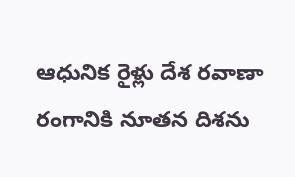ఆధునిక రైళ్లు దేశ రవాణా రంగానికి నూతన దిశను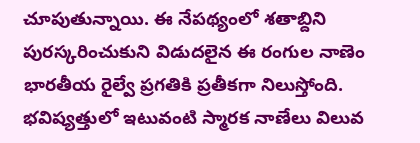చూపుతున్నాయి. ఈ నేపథ్యంలో శతాబ్దిని పురస్కరించుకుని విడుదలైన ఈ రంగుల నాణెం భారతీయ రైల్వే ప్రగతికి ప్రతీకగా నిలుస్తోంది. భవిష్యత్తులో ఇటువంటి స్మారక నాణేలు విలువ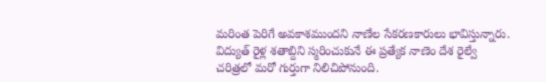మరింత పెరిగే అవకాశముందని నాణేల సేకరణకారులు భావిస్తున్నారు. విద్యుత్‌ రైళ్ల శతాబ్దిని స్మరించుకునే ఈ ప్రత్యేక నాణెం దేశ రైల్వే చరిత్రలో మరో గుర్తుగా నిలిచిపోనుంది.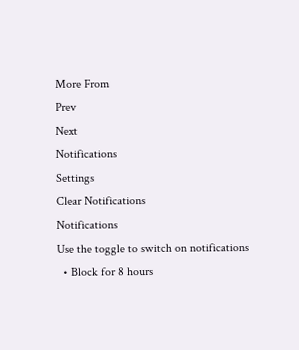More From
Prev
Next
Notifications
Settings
Clear Notifications
Notifications
Use the toggle to switch on notifications
  • Block for 8 hours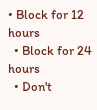• Block for 12 hours
  • Block for 24 hours
  • Don't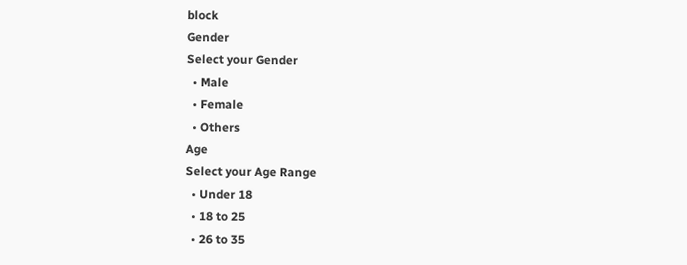block
Gender
Select your Gender
  • Male
  • Female
  • Others
Age
Select your Age Range
  • Under 18
  • 18 to 25
  • 26 to 35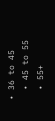• 36 to 45
  • 45 to 55
  • 55+